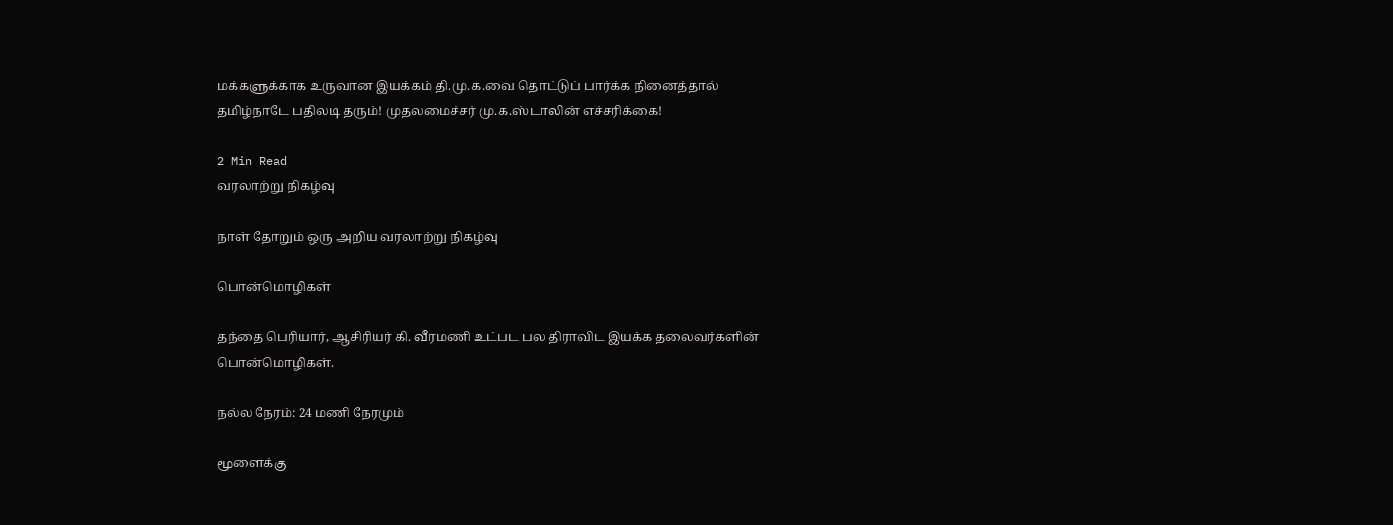மக்களுக்காக உருவான இயக்கம் தி.மு.க.வை தொட்டுப் பார்க்க நினைத்தால் தமிழ்நாடே பதிலடி தரும்! முதலமைச்சர் மு.க.ஸ்டாலின் எச்சரிக்கை!

2 Min Read
வரலாற்று நிகழ்வு

நாள் தோறும் ஒரு அறிய வரலாற்று நிகழ்வு

பொன்மொழிகள்

தந்தை பெரியார், ஆசிரியர் கி. வீரமணி உட்பட பல திராவிட இயக்க தலைவர்களின் பொன்மொழிகள்.

நல்ல நேரம்: 24 மணி நேரமும்

மூளைக்கு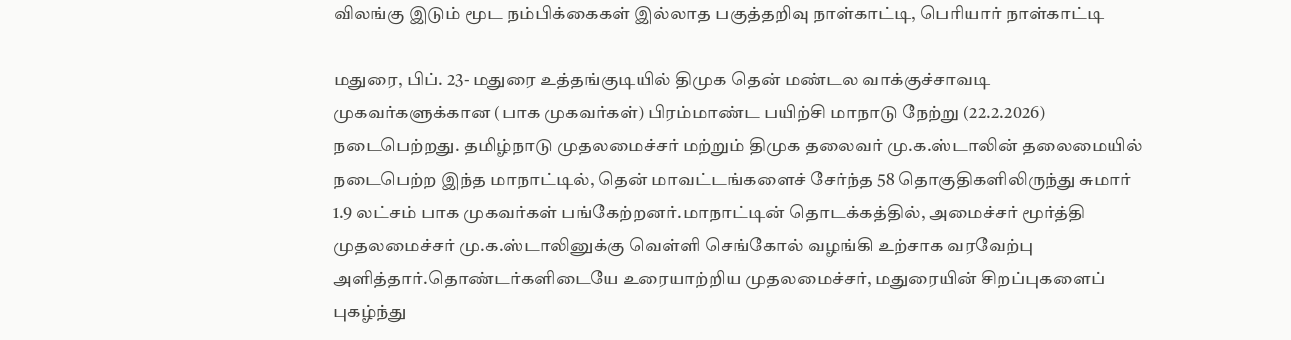விலங்கு இடும் மூட நம்பிக்கைகள் இல்லாத பகுத்தறிவு நாள்காட்டி, பெரியார் நாள்காட்டி

மதுரை, பிப். 23- மதுரை உத்தங்குடியில் திமுக தென் மண்டல வாக்குச்சாவடி முகவர்களுக்கான (பாக முகவர்கள்) பிரம்மாண்ட பயிற்சி மாநாடு நேற்று (22.2.2026) நடைபெற்றது. தமிழ்நாடு முதலமைச்சர் மற்றும் திமுக தலைவர் மு.க.ஸ்டாலின் தலைமையில் நடைபெற்ற இந்த மாநாட்டில், தென் மாவட்டங்களைச் சேர்ந்த 58 தொகுதிகளிலிருந்து சுமார் 1.9 லட்சம் பாக முகவர்கள் பங்கேற்றனர்.மாநாட்டின் தொடக்கத்தில், அமைச்சர் மூர்த்தி முதலமைச்சர் மு.க.ஸ்டாலினுக்கு வெள்ளி செங்கோல் வழங்கி உற்சாக வரவேற்பு அளித்தார்.தொண்டர்களிடையே உரையாற்றிய முதலமைச்சர், மதுரையின் சிறப்புகளைப் புகழ்ந்து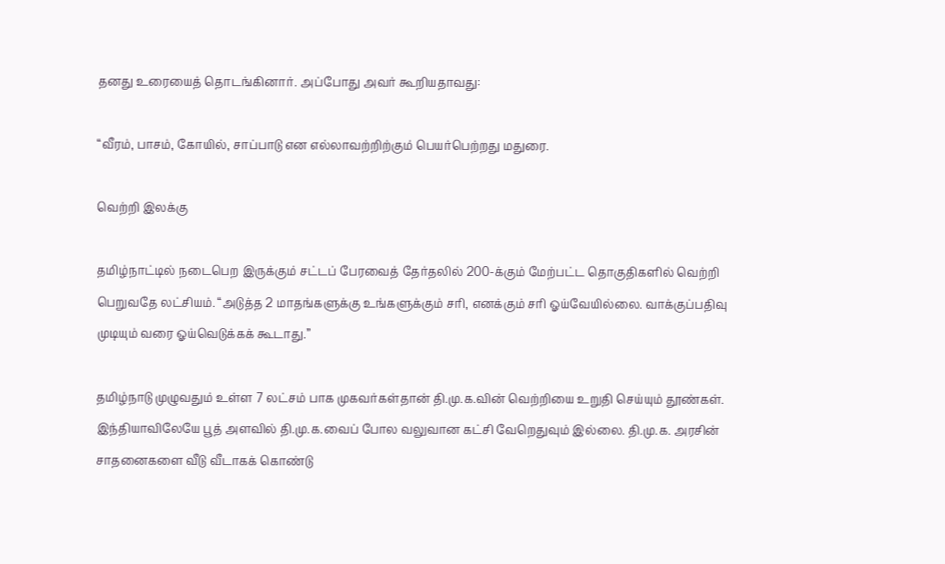தனது உரையைத் தொடங்கினார். அப்போது அவர் கூறியதாவது:

“வீரம், பாசம், கோயில், சாப்பாடு என எல்லாவற்றிற்கும் பெயர்பெற்றது மதுரை.

வெற்றி இலக்கு

தமிழ்நாட்டில் நடைபெற இருக்கும் சட்டப் பேரவைத் தேர்தலில் 200-க்கும் மேற்பட்ட தொகுதிகளில் வெற்றி பெறுவதே லட்சியம். “அடுத்த 2 மாதங்களுக்கு உங்களுக்கும் சரி, எனக்கும் சரி ஓய்வேயில்லை. வாக்குப்பதிவு முடியும் வரை ஓய்வெடுக்கக் கூடாது.”

தமிழ்நாடு முழுவதும் உள்ள 7 லட்சம் பாக முகவர்கள்தான் தி.மு.க.வின் வெற்றியை உறுதி செய்யும் தூண்கள். இந்தியாவிலேயே பூத் அளவில் தி.மு.க.வைப் போல வலுவான கட்சி வேறெதுவும் இல்லை. தி.மு.க. அரசின் சாதனைகளை வீடு வீடாகக் கொண்டு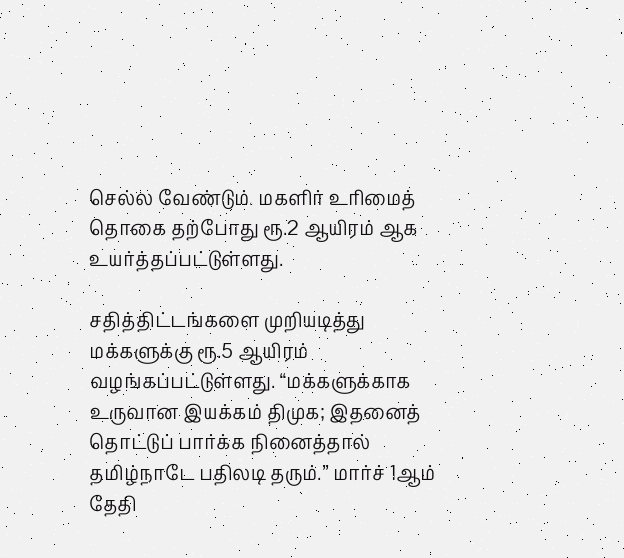செல்ல வேண்டும். மகளிர் உரிமைத் தொகை தற்போது ரூ.2 ஆயிரம் ஆக உயர்த்தப்பட்டுள்ளது.

சதித்திட்டங்களை முறியடித்து மக்களுக்கு ரூ.5 ஆயிரம் வழங்கப்பட்டுள்ளது. “மக்களுக்காக உருவான இயக்கம் திமுக; இதனைத் தொட்டுப் பார்க்க நினைத்தால் தமிழ்நாடே பதிலடி தரும்.” மார்ச் 1ஆம் தேதி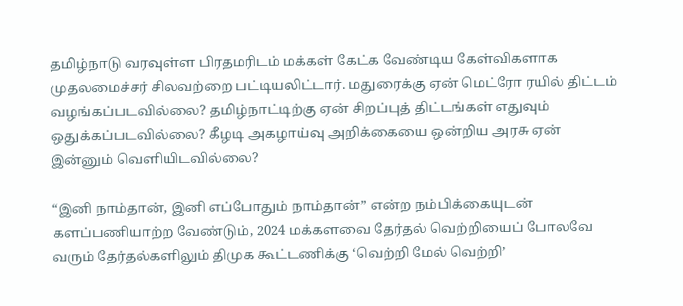தமிழ்நாடு வரவுள்ள பிரதமரிடம் மக்கள் கேட்க வேண்டிய கேள்விகளாக முதலமைச்சர் சிலவற்றை பட்டியலிட்டார். மதுரைக்கு ஏன் மெட்ரோ ரயில் திட்டம் வழங்கப்படவில்லை? தமிழ்நாட்டிற்கு ஏன் சிறப்புத் திட்டங்கள் எதுவும் ஒதுக்கப்படவில்லை? கீழடி அகழாய்வு அறிக்கையை ஒன்றிய அரசு ஏன் இன்னும் வெளியிடவில்லை?

“இனி நாம்தான், இனி எப்போதும் நாம்தான்” என்ற நம்பிக்கையுடன் களப்பணியாற்ற வேண்டும், 2024 மக்களவை தேர்தல் வெற்றியைப் போலவே வரும் தேர்தல்களிலும் திமுக கூட்டணிக்கு ‘வெற்றி மேல் வெற்றி’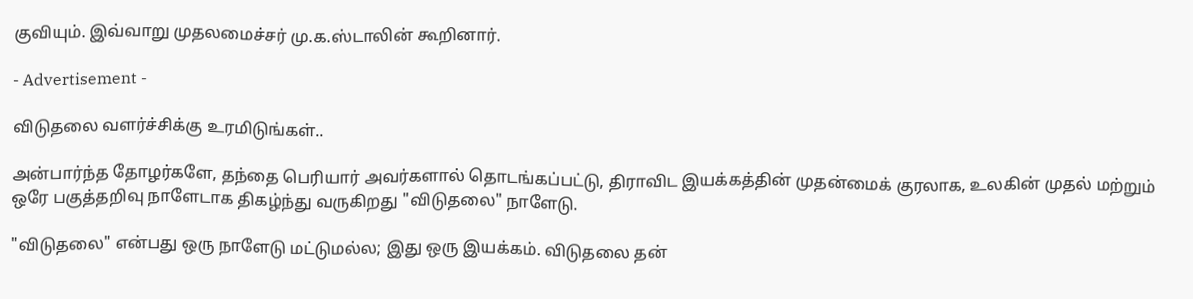குவியும். இவ்வாறு முதலமைச்சர் மு.க.ஸ்டாலின் கூறினார்.

- Advertisement -

விடுதலை வளர்ச்சிக்கு உரமிடுங்கள்..

அன்பார்ந்த தோழர்களே, தந்தை பெரியார் அவர்களால் தொடங்கப்பட்டு, திராவிட இயக்கத்தின் முதன்மைக் குரலாக, உலகின் முதல் மற்றும் ஒரே பகுத்தறிவு நாளேடாக திகழ்ந்து வருகிறது "விடுதலை" நாளேடு.

"விடுதலை" என்பது ஒரு நாளேடு மட்டுமல்ல; இது ஒரு இயக்கம். விடுதலை தன்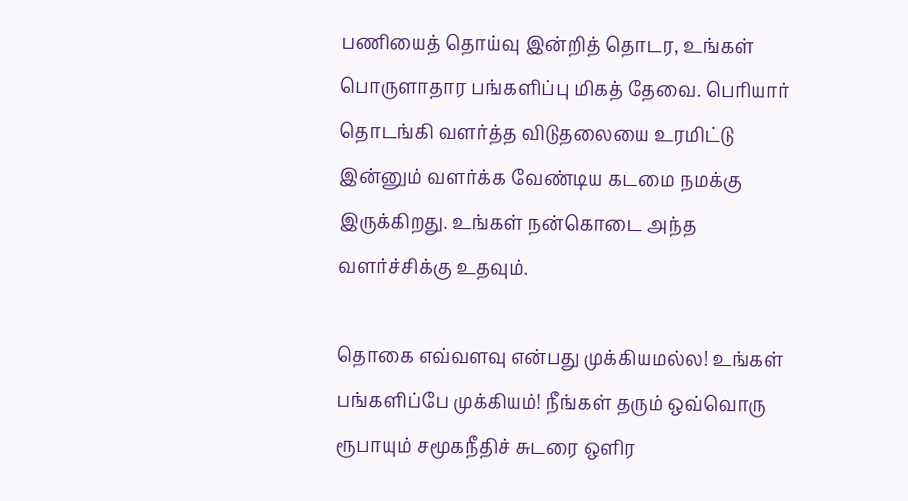பணியைத் தொய்வு இன்றித் தொடர, உங்கள் பொருளாதார பங்களிப்பு மிகத் தேவை. பெரியார் தொடங்கி வளர்த்த விடுதலையை உரமிட்டு இன்னும் வளர்க்க வேண்டிய கடமை நமக்கு இருக்கிறது. உங்கள் நன்கொடை அந்த வளர்ச்சிக்கு உதவும்.

தொகை எவ்வளவு என்பது முக்கியமல்ல! உங்கள் பங்களிப்பே முக்கியம்! நீங்கள் தரும் ஒவ்வொரு ரூபாயும் சமூகநீதிச் சுடரை ஒளிர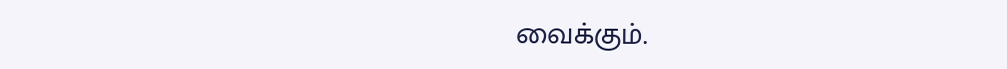வைக்கும்.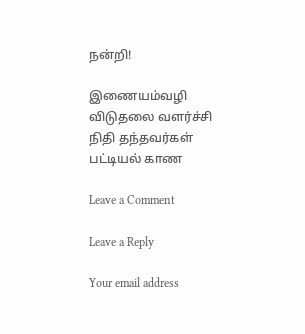நன்றி!

இணையம்வழி விடுதலை வளர்ச்சி நிதி தந்தவர்கள் பட்டியல் காண

Leave a Comment

Leave a Reply

Your email address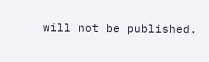will not be published.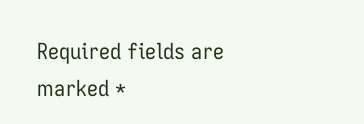Required fields are marked *